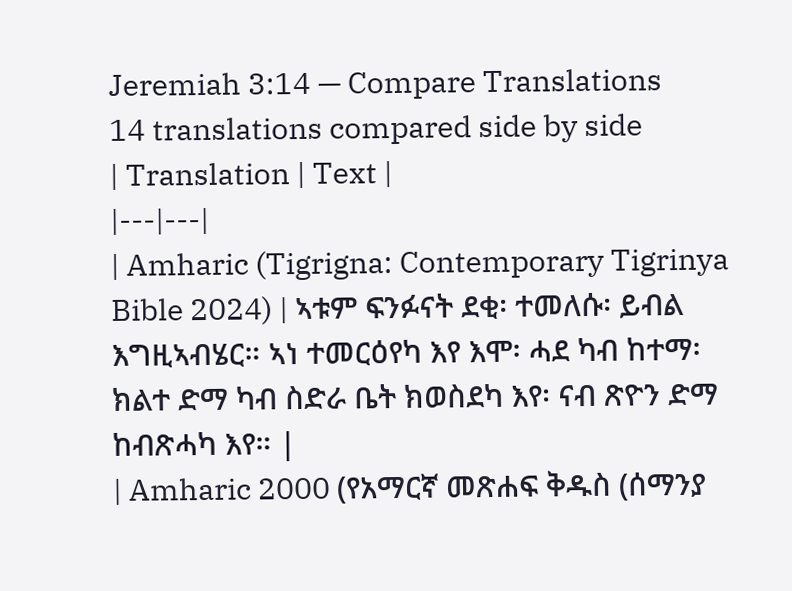Jeremiah 3:14 — Compare Translations
14 translations compared side by side
| Translation | Text |
|---|---|
| Amharic (Tigrigna: Contemporary Tigrinya Bible 2024) | ኣቱም ፍንፉናት ደቂ፡ ተመለሱ፡ ይብል እግዚኣብሄር። ኣነ ተመርዕየካ እየ እሞ፡ ሓደ ካብ ከተማ፡ ክልተ ድማ ካብ ስድራ ቤት ክወስደካ እየ፡ ናብ ጽዮን ድማ ከብጽሓካ እየ። |
| Amharic 2000 (የአማርኛ መጽሐፍ ቅዱስ (ሰማንያ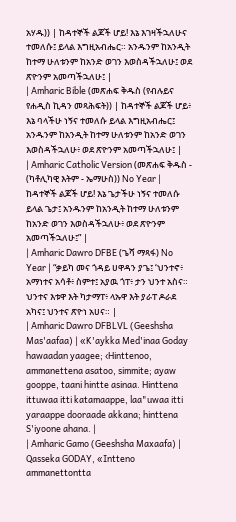አሃዱ)) | ከዳተኞች ልጆች ሆይ! እኔ እገዛችኋለሁና ተመለሱ፤ ይላል እግዚአብሔር። አንዱንም ከአንዲት ከተማ ሁለቱንም ከአንድ ወገን እወስዳችኋለሁ፤ ወደ ጽዮንም አመጣችኋለሁ፤ |
| Amharic Bible (መጽሐፍ ቅዱስ (የብሉይና የሐዲስ ኪዳን መጻሕፍት)) | ከዳተኞች ልጆች ሆይ፥ እኔ ባላችሁ ነኝና ተመለሱ ይላል እግዚአብሔር፤ አንዱንም ከአንዲት ከተማ ሁለቱንም ከአንድ ወገን እወስዳችኋለሁ፥ ወደ ጽዮንም አመጣችኋለሁ፤ |
| Amharic Catholic Version (መጽሐፍ ቅዱስ - (ካቶሊካዊ እትም - ኤማሁስ)) No Year | ከዳተኞች ልጆች ሆይ! እኔ ጌታችሁ ነኝና ተመለሱ ይላል ጌታ፤ አንዱንም ከአንዲት ከተማ ሁለቱንም ከአንድ ወገን እወስዳችኋለሁ፥ ወደ ጽዮንም አመጣችኋለሁ፤” |
| Amharic Dawro DFBE (ጌሻ ማጻፋ) No Year | “ቃይካ መና ጎዳይ ሀዋዳን ያጌ፤ ‘ህንተኖ፥ አማነተና አሳቶ፥ ስምተ፤ አያዉ ጎፐ፥ ታን ህንተ አስና። ህንተና እቱዋ እት ካታማፐ፥ ላኡዋ እት ያራፐ ዶራደ አካና፤ ህንተና ጽዮነ አሀና። |
| Amharic Dawro DFBLVL (Geeshsha Mas'aafaa) | «K'aykka Med'inaa Goday hawaadan yaagee; ‹Hinttenoo, ammanettena asatoo, simmite; ayaw gooppe, taani hintte asinaa. Hinttena ittuwaa itti katamaappe, laa"uwaa itti yaraappe dooraade akkana; hinttena S'iyoone ahana. |
| Amharic Gamo (Geeshsha Maxaafa) | Qasseka GODAY, «Intteno ammanettontta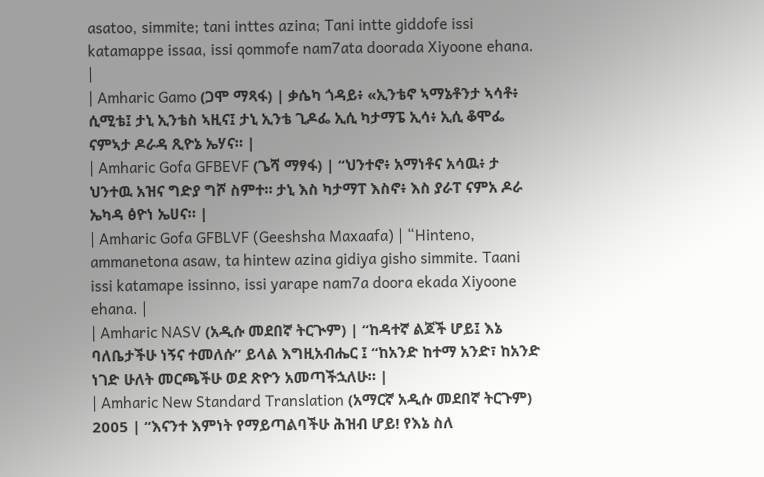asatoo, simmite; tani inttes azina; Tani intte giddofe issi katamappe issaa, issi qommofe nam7ata doorada Xiyoone ehana. |
| Amharic Gamo (ጋሞ ማጻፋ) | ቃሴካ ጎዳይ፥ «ኢንቴኖ ኣማኔቶንታ ኣሳቶ፥ ሲሚቴ፤ ታኒ ኢንቴስ ኣዚና፤ ታኒ ኢንቴ ጊዶፌ ኢሲ ካታማፔ ኢሳ፥ ኢሲ ቆሞፌ ናምኣታ ዶራዳ ጺዮኔ ኤሃና። |
| Amharic Gofa GFBEVF (ጌሻ ማፃፋ) | “ህንተኖ፥ አማነቶና አሳዉ፥ ታ ህንተዉ አዝና ግድያ ግሾ ስምተ። ታኒ እስ ካታማፐ እስኖ፥ እስ ያራፐ ናምአ ዶራ ኤካዳ ፅዮነ ኤሀና። |
| Amharic Gofa GFBLVF (Geeshsha Maxaafa) | “Hinteno, ammanetona asaw, ta hintew azina gidiya gisho simmite. Taani issi katamape issinno, issi yarape nam7a doora ekada Xiyoone ehana. |
| Amharic NASV (አዲሱ መደበኛ ትርጒም) | “ከዳተኛ ልጆች ሆይ፤ እኔ ባለቤታችሁ ነኝና ተመለሱ” ይላል እግዚአብሔር ፤ “ከአንድ ከተማ አንድ፣ ከአንድ ነገድ ሁለት መርጫችሁ ወደ ጽዮን አመጣችኋለሁ። |
| Amharic New Standard Translation (አማርኛ አዲሱ መደበኛ ትርጉም) 2005 | “እናንተ እምነት የማይጣልባችሁ ሕዝብ ሆይ! የእኔ ስለ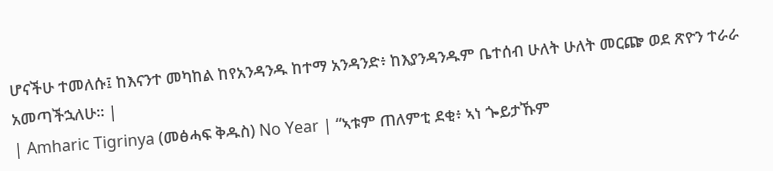ሆናችሁ ተመለሱ፤ ከእናንተ መካከል ከየአንዳንዱ ከተማ አንዳንድ፥ ከእያንዳንዱም ቤተሰብ ሁለት ሁለት መርጬ ወደ ጽዮን ተራራ አመጣችኋለሁ። |
| Amharic Tigrinya (መፅሓፍ ቅዱስ) No Year | “ኣቱም ጠለምቲ ደቂ፥ ኣነ ጐይታኹም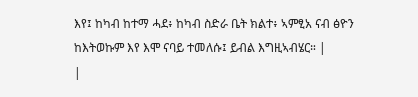እየ፤ ከካብ ከተማ ሓደ፥ ከካብ ስድራ ቤት ክልተ፥ ኣምፂአ ናብ ፅዮን ከእትወኩም እየ እሞ ናባይ ተመለሱ፤ ይብል እግዚኣብሄር። |
|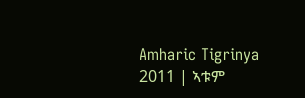Amharic Tigrinya 2011 | ኣቱም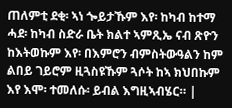ጠለምቲ ደቂ፡ ኣነ ጐይታኹም እየ፡ ከካብ ከተማ ሓደ፡ ከካብ ስድራ ቤት ክልተ ኣምጺኤ ናብ ጽዮን ከእትወኩም እየ፡ በእምሮን ብምስትውዓልን ከም ልበይ ገይሮም ዚጓስዩኹም ጓሶት ከኣ ክህበኩም እየ እሞ፡ ተመለሱ፡ ይብል እግዚኣብሄር። |